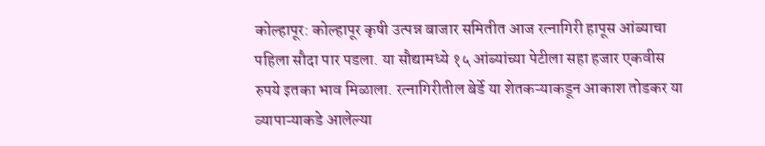कोल्हापूर: कोल्हापूर कृषी उत्पन्न बाजार समितीत आज रत्नागिरी हापूस आंब्याचा पहिला सौदा पार पडला. या सौद्यामध्ये १५ आंब्यांच्या पेटीला सहा हजार एकवीस रुपये इतका भाव मिळाला. रत्नागिरीतील बेर्डे या शेतकऱ्याकडून आकाश तोडकर या व्यापाऱ्याकडे आलेल्या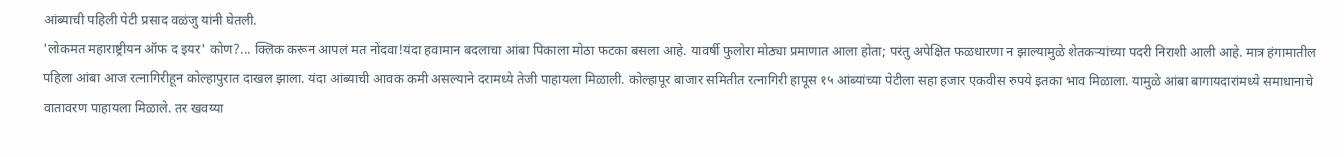आंब्याची पहिली पेटी प्रसाद वळंजु यांनी घेतली.
'लोकमत महाराष्ट्रीयन ऑफ द इयर' कोण?... क्लिक करून आपलं मत नोंदवा!यंदा हवामान बदलाचा आंबा पिकाला मोठा फटका बसला आहे. यावर्षी फुलोरा मोठ्या प्रमाणात आला होता; परंतु अपेक्षित फळधारणा न झाल्यामुळे शेतकऱ्यांच्या पदरी निराशी आली आहे. मात्र हंगामातील पहिला आंबा आज रत्नागिरीहून कोल्हापुरात दाखल झाला. यंदा आंब्याची आवक कमी असल्याने दरामध्ये तेजी पाहायला मिळाली. कोल्हापूर बाजार समितीत रत्नागिरी हापूस १५ आंब्यांच्या पेटीला सहा हजार एकवीस रुपये इतका भाव मिळाला. यामुळे आंबा बागायदारांमध्ये समाधानाचे वातावरण पाहायला मिळाले. तर खवय्या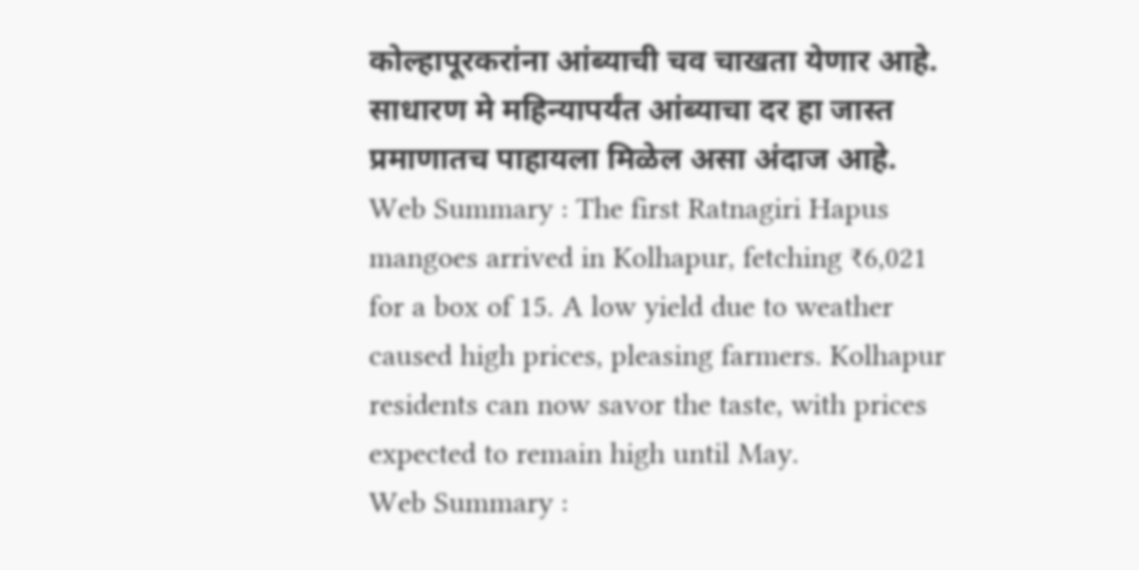कोल्हापूरकरांना आंब्याची चव चाखता येणार आहे. साधारण मे महिन्यापर्यंत आंब्याचा दर हा जास्त प्रमाणातच पाहायला मिळेल असा अंदाज आहे.
Web Summary : The first Ratnagiri Hapus mangoes arrived in Kolhapur, fetching ₹6,021 for a box of 15. A low yield due to weather caused high prices, pleasing farmers. Kolhapur residents can now savor the taste, with prices expected to remain high until May.
Web Summary :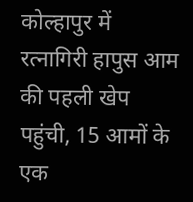कोल्हापुर में रत्नागिरी हापुस आम की पहली खेप पहुंची, 15 आमों के एक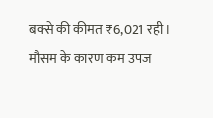बक्से की कीमत ₹6,021 रही। मौसम के कारण कम उपज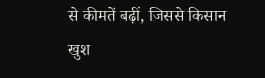से कीमतें बढ़ीं, जिससे किसान खुश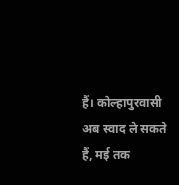हैं। कोल्हापुरवासी अब स्वाद ले सकते हैं, मई तक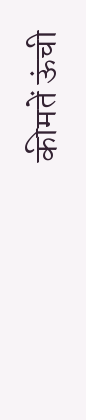कीमतें ऊंची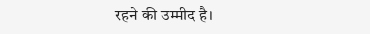रहने की उम्मीद है।